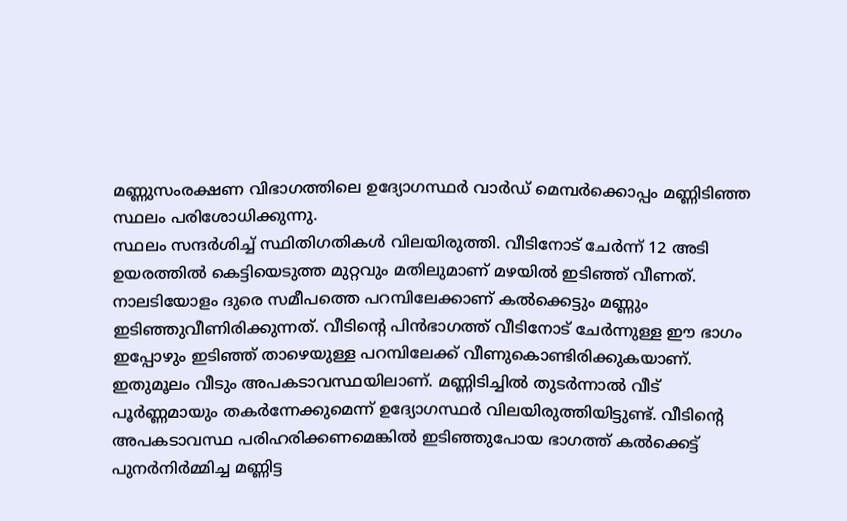മണ്ണുസംരക്ഷണ വിഭാഗത്തിലെ ഉദ്യോഗസ്ഥർ വാർഡ് മെമ്പർക്കൊപ്പം മണ്ണിടിഞ്ഞ സ്ഥലം പരിശോധിക്കുന്നു.
സ്ഥലം സന്ദർശിച്ച് സ്ഥിതിഗതികൾ വിലയിരുത്തി. വീടിനോട് ചേർന്ന് 12 അടി ഉയരത്തിൽ കെട്ടിയെടുത്ത മുറ്റവും മതിലുമാണ് മഴയിൽ ഇടിഞ്ഞ് വീണത്. നാലടിയോളം ദുരെ സമീപത്തെ പറമ്പിലേക്കാണ് കൽക്കെട്ടും മണ്ണും ഇടിഞ്ഞുവീണിരിക്കുന്നത്. വീടിന്റെ പിൻഭാഗത്ത് വീടിനോട് ചേർന്നുള്ള ഈ ഭാഗം ഇപ്പോഴും ഇടിഞ്ഞ് താഴെയുള്ള പറമ്പിലേക്ക് വീണുകൊണ്ടിരിക്കുകയാണ്. ഇതുമൂലം വീടും അപകടാവസ്ഥയിലാണ്. മണ്ണിടിച്ചിൽ തുടർന്നാൽ വീട് പൂർണ്ണമായും തകർന്നേക്കുമെന്ന് ഉദ്യോഗസ്ഥർ വിലയിരുത്തിയിട്ടുണ്ട്. വീടിന്റെ അപകടാവസ്ഥ പരിഹരിക്കണമെങ്കിൽ ഇടിഞ്ഞുപോയ ഭാഗത്ത് കൽക്കെട്ട് പുനർനിർമ്മിച്ച മണ്ണിട്ട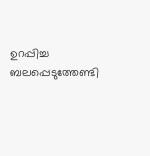ഉറപ്പിച്ച ബലപ്പെടുത്തേണ്ടി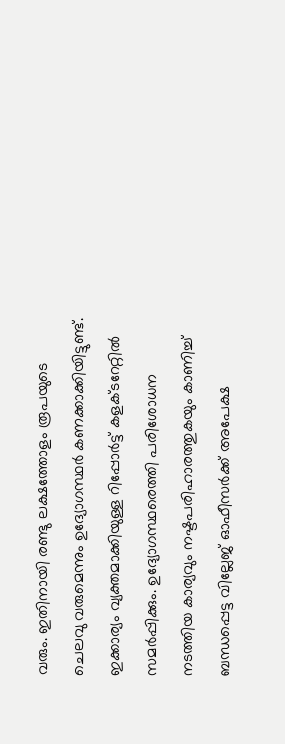വരും. ഇതിനായി രണ്ടു ലക്ഷത്തോളം രൂപയുടെ ചെലവു വരുമെന്നും ഉദ്യോഗസ്ഥർ കണക്കാക്കിയിട്ടുണ്ട്. ഇക്കാര്യം വ്യക്തമാക്കിയുള്ള റിപ്പോർട്ട് കളക്ടറേറ്റിൽ സമർപ്പിക്കും. ഉദ്യോഗസ്ഥരെത്തി പരിശോധന നടത്തിയ കാര്യവും നഷ്ടപരിഹാരത്തുകയും കാണിച്ച് ബന്ധപ്പെട്ട വില്ലേജ് ഓഫീസർക്ക് അപേക്ഷ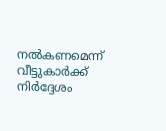നൽകണമെന്ന് വീട്ടുകാർക്ക് നിർദ്ദേശം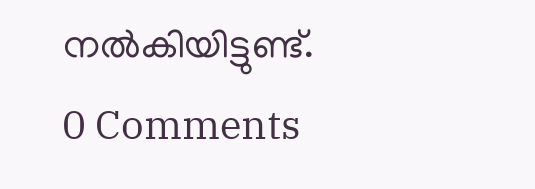നൽകിയിട്ടുണ്ട്.
0 Comments